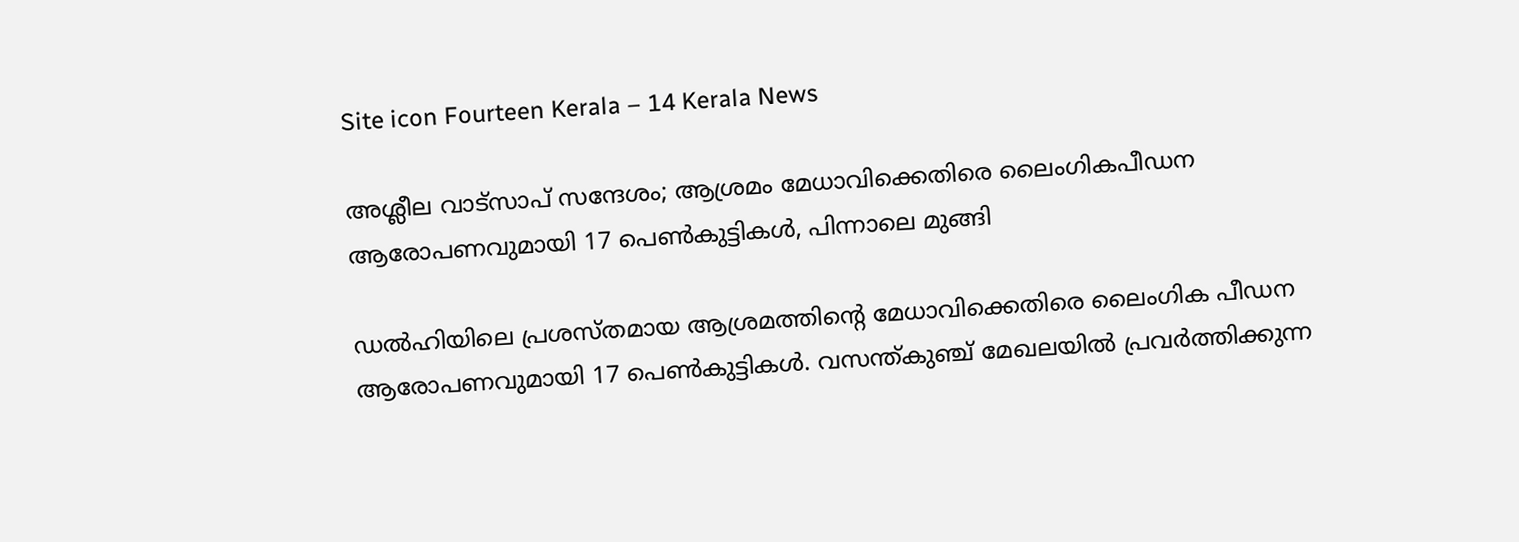Site icon Fourteen Kerala – 14 Kerala News

അശ്ലീല വാട്സാപ് സന്ദേശം; ആശ്രമം മേധാവിക്കെതിരെ ലൈംഗികപീഡന ആരോപണവുമായി 17 പെണ്‍കുട്ടികള്‍, പിന്നാലെ മുങ്ങി

ഡല്‍ഹിയിലെ പ്രശസ്തമായ ആശ്രമത്തിന്‍റെ മേധാവിക്കെതിരെ ലൈംഗിക പീഡന ആരോപണവുമായി 17 പെണ്‍കുട്ടികള്‍. വസന്ത്കുഞ്ച് മേഖലയില്‍ പ്രവര്‍ത്തിക്കുന്ന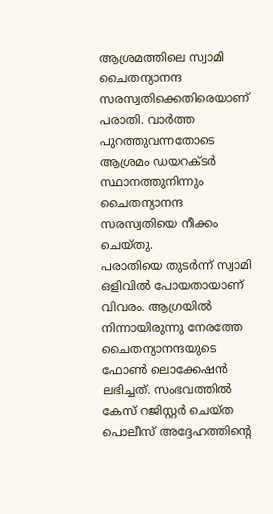ആശ്രമത്തിലെ സ്വാമി ചൈതന്യാനന്ദ സരസ്വതിക്കെതിരെയാണ് പരാതി. വാര്‍ത്ത പുറത്തുവന്നതോടെ ആശ്രമം ഡയറക്ടര്‍ സ്ഥാനത്തുനിന്നും ചൈതന്യാനന്ദ സരസ്വതിയെ നീക്കം ചെയ്തു.
പരാതിയെ തുടര്‍ന്ന് സ്വാമി ഒളിവില്‍ പോയതായാണ് വിവരം. ആഗ്രയില്‍ നിന്നായിരുന്നു നേരത്തേ ചൈതന്യാനന്ദയുടെ ഫോണ്‍ ലൊക്കേഷന്‍ ലഭിച്ചത്. സംഭവത്തില്‍ കേസ് റജിസ്റ്റര്‍ ചെയ്ത പൊലീസ് അദ്ദേഹത്തിന്‍റെ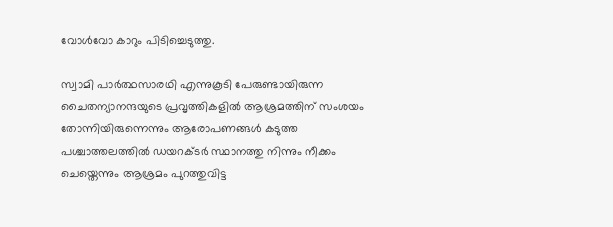വോള്‍വോ കാറും പിടിച്ചെടുത്തു.

സ്വാമി പാര്‍ത്ഥസാരഥി എന്നുകൂടി പേരുണ്ടായിരുന്ന ചൈതന്യാനന്ദയുടെ പ്രവൃത്തികളില്‍ ആശ്രമത്തിന് സംശയം തോന്നിയിരുന്നെന്നും ആരോപണങ്ങള്‍ കടുത്ത പശ്ചാത്തലത്തില്‍ ഡയറക്ടര്‍ സ്ഥാനത്തു നിന്നും നീക്കം ചെയ്തെന്നും ആശ്രമം പുറത്തുവിട്ട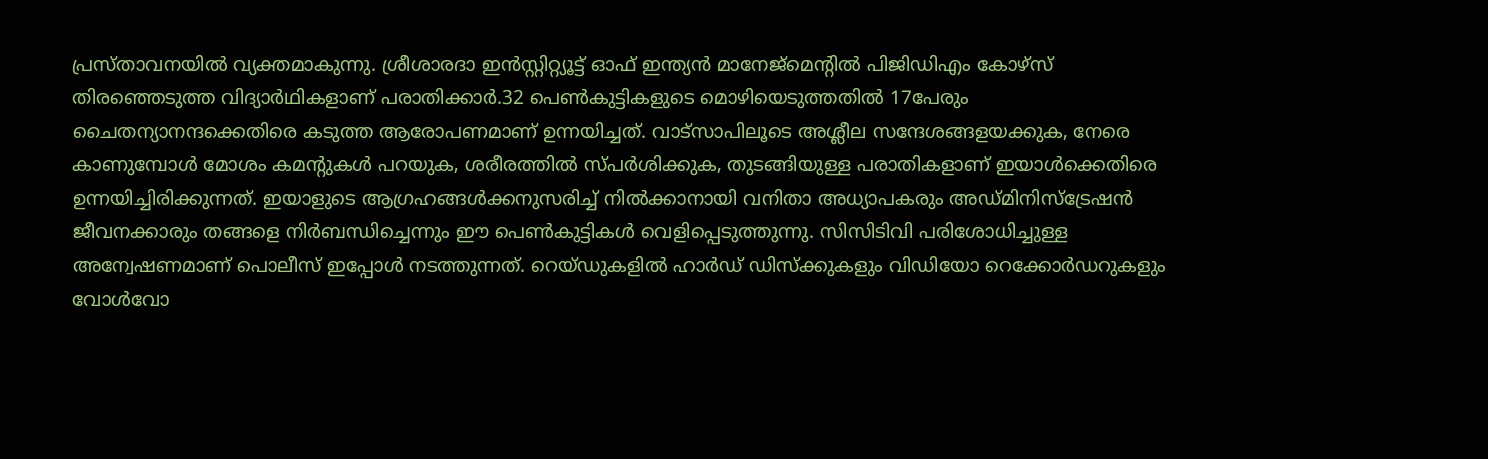പ്രസ്താവനയില്‍ വ്യക്തമാകുന്നു. ശ്രീശാരദാ ഇന്‍സ്റ്റിറ്റ്യൂട്ട് ഓഫ് ഇന്ത്യന്‍ മാനേജ്മെന്റില്‍ പിജിഡിഎം കോഴ്സ് തിരഞ്ഞെടുത്ത വിദ്യാര്‍ഥികളാണ് പരാതിക്കാര്‍.32 പെണ്‍കുട്ടികളുടെ മൊഴിയെടുത്തതില്‍ 17പേരും ചൈതന്യാനന്ദക്കെതിരെ കടുത്ത ആരോപണമാണ് ഉന്നയിച്ചത്. വാട്സാപിലൂടെ അശ്ലീല സന്ദേശങ്ങളയക്കുക, നേരെ കാണുമ്പോള്‍ മോശം കമന്റുകള്‍ പറയുക, ശരീരത്തില്‍ സ്പര്‍ശിക്കുക, തുടങ്ങിയുള്ള പരാതികളാണ് ഇയാള്‍ക്കെതിരെ ഉന്നയിച്ചിരിക്കുന്നത്. ഇയാളുടെ ആഗ്രഹങ്ങള്‍ക്കനുസരിച്ച് നില്‍ക്കാനായി വനിതാ അധ്യാപകരും അഡ്മിനിസ്ട്രേഷന്‍ ജീവനക്കാരും തങ്ങളെ നിര്‍ബന്ധിച്ചെന്നും ഈ പെണ്‍കുട്ടികള്‍ വെളിപ്പെടുത്തുന്നു. സിസിടിവി പരിശോധിച്ചുള്ള അന്വേഷണമാണ് പൊലീസ് ഇപ്പോള്‍ നടത്തുന്നത്. റെയ്ഡുകളില്‍ ഹാര്‍ഡ് ഡിസ്ക്കുകളും വിഡിയോ റെക്കോര്‍ഡറുകളും വോള്‍വോ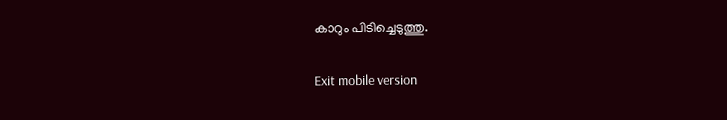കാറും പിടിച്ചെടുത്തു.

Exit mobile version